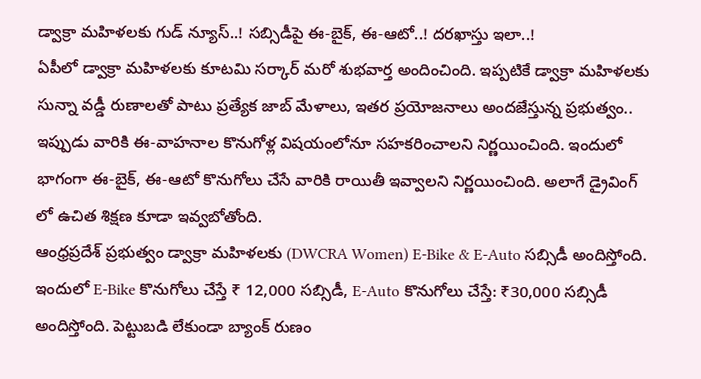డ్వాక్రా మహిళలకు గుడ్ న్యూస్..! సబ్సిడీపై ఈ-బైక్, ఈ-ఆటో..! దరఖాస్తు ఇలా..!
ఏపీలో డ్వాక్రా మహిళలకు కూటమి సర్కార్ మరో శుభవార్త అందించింది. ఇప్పటికే డ్వాక్రా మహిళలకు సున్నా వడ్డీ రుణాలతో పాటు ప్రత్యేక జాబ్ మేళాలు, ఇతర ప్రయోజనాలు అందజేస్తున్న ప్రభుత్వం.. ఇప్పుడు వారికి ఈ-వాహనాల కొనుగోళ్ల విషయంలోనూ సహకరించాలని నిర్ణయించింది. ఇందులో భాగంగా ఈ-బైక్, ఈ-ఆటో కొనుగోలు చేసే వారికి రాయితీ ఇవ్వాలని నిర్ణయించింది. అలాగే డ్రైవింగ్ లో ఉచిత శిక్షణ కూడా ఇవ్వబోతోంది.
ఆంధ్రప్రదేశ్ ప్రభుత్వం డ్వాక్రా మహిళలకు (DWCRA Women) E-Bike & E-Auto సబ్సిడీ అందిస్తోంది. ఇందులో E-Bike కొనుగోలు చేస్తే ₹ 12,000 సబ్సిడీ, E-Auto కొనుగోలు చేస్తే: ₹30,000 సబ్సిడీ అందిస్తోంది. పెట్టుబడి లేకుండా బ్యాంక్ రుణం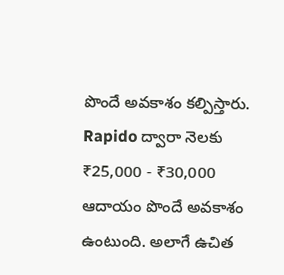పొందే అవకాశం కల్పిస్తారు. Rapido ద్వారా నెలకు ₹25,000 - ₹30,000 ఆదాయం పొందే అవకాశం ఉంటుంది. అలాగే ఉచిత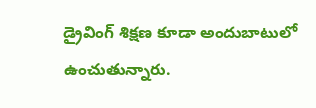డ్రైవింగ్ శిక్షణ కూడా అందుబాటులో ఉంచుతున్నారు.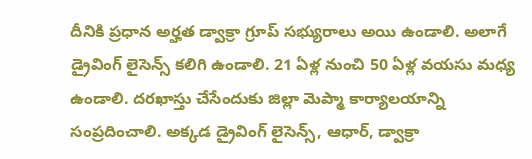దీనికి ప్రధాన అర్హత డ్వాక్రా గ్రూప్ సభ్యురాలు అయి ఉండాలి. అలాగే డ్రైవింగ్ లైసెన్స్ కలిగి ఉండాలి. 21 ఏళ్ల నుంచి 50 ఏళ్ల వయసు మధ్య ఉండాలి. దరఖాస్తు చేసేందుకు జిల్లా మెప్మా కార్యాలయాన్ని సంప్రదించాలి. అక్కడ డ్రైవింగ్ లైసెన్స్, ఆధార్, డ్వాక్రా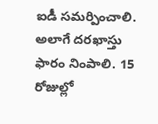ఐడీ సమర్పించాలి. అలాగే దరఖాస్తు ఫారం నింపాలి. 15 రోజుల్లో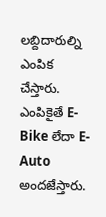లబ్దిదారుల్ని ఎంపిక చేస్తారు. ఎంపికైతే E-Bike లేదా E-Auto అందజేస్తారు.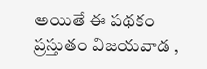అయితే ఈ పథకం ప్రస్తుతం విజయవాడ ,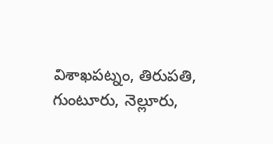విశాఖపట్నం, తిరుపతి, గుంటూరు, నెల్లూరు,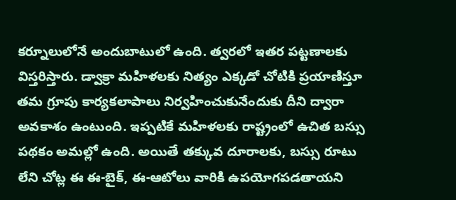కర్నూలులోనే అందుబాటులో ఉంది. త్వరలో ఇతర పట్టణాలకు విస్తరిస్తారు. డ్వాక్రా మహిళలకు నిత్యం ఎక్కడో చోటికి ప్రయాణిస్తూ తమ గ్రూపు కార్యకలాపాలు నిర్వహించుకునేందుకు దీని ద్వారా అవకాశం ఉంటుంది. ఇప్పటికే మహిళలకు రాష్ట్రంలో ఉచిత బస్సు పథకం అమల్లో ఉంది. అయితే తక్కువ దూరాలకు, బస్సు రూటు లేని చోట్ల ఈ ఈ-బైక్, ఈ-ఆటోలు వారికి ఉపయోగపడతాయని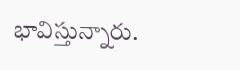భావిస్తున్నారు.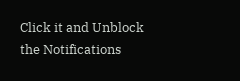Click it and Unblock the Notifications